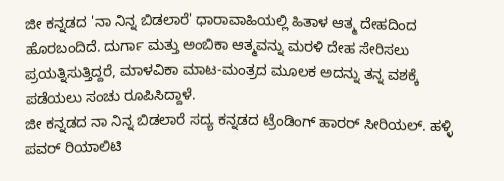ಜೀ ಕನ್ನಡದ 'ನಾ ನಿನ್ನ ಬಿಡಲಾರೆ' ಧಾರಾವಾಹಿಯಲ್ಲಿ ಹಿತಾಳ ಆತ್ಮ ದೇಹದಿಂದ ಹೊರಬಂದಿದೆ. ದುರ್ಗಾ ಮತ್ತು ಅಂಬಿಕಾ ಆತ್ಮವನ್ನು ಮರಳಿ ದೇಹ ಸೇರಿಸಲು ಪ್ರಯತ್ನಿಸುತ್ತಿದ್ದರೆ, ಮಾಳವಿಕಾ ಮಾಟ-ಮಂತ್ರದ ಮೂಲಕ ಅದನ್ನು ತನ್ನ ವಶಕ್ಕೆ ಪಡೆಯಲು ಸಂಚು ರೂಪಿಸಿದ್ದಾಳೆ.
ಜೀ ಕನ್ನಡದ ನಾ ನಿನ್ನ ಬಿಡಲಾರೆ ಸದ್ಯ ಕನ್ನಡದ ಟ್ರೆಂಡಿಂಗ್ ಹಾರರ್ ಸೀರಿಯಲ್. ಹಳ್ಳಿ ಪವರ್ ರಿಯಾಲಿಟಿ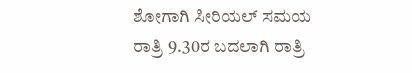ಶೋಗಾಗಿ ಸೀರಿಯಲ್ ಸಮಯ ರಾತ್ರಿ 9.30ರ ಬದಲಾಗಿ ರಾತ್ರಿ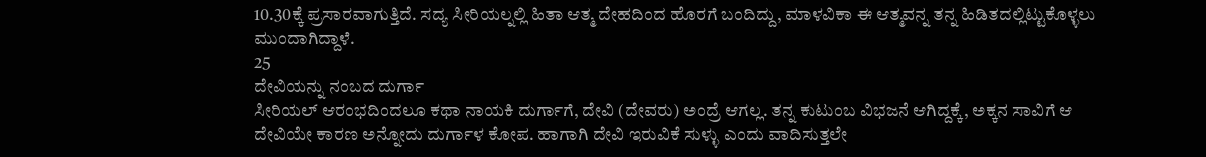10.30ಕ್ಕೆ ಪ್ರಸಾರವಾಗುತ್ತಿದೆ. ಸದ್ಯ ಸೀರಿಯಲ್ನಲ್ಲಿ ಹಿತಾ ಆತ್ಮ ದೇಹದಿಂದ ಹೊರಗೆ ಬಂದಿದ್ದು, ಮಾಳವಿಕಾ ಈ ಆತ್ಮವನ್ನ ತನ್ನ ಹಿಡಿತದಲ್ಲಿಟ್ಟುಕೊಳ್ಳಲು ಮುಂದಾಗಿದ್ದಾಳೆ.
25
ದೇವಿಯನ್ನು ನಂಬದ ದುರ್ಗಾ
ಸೀರಿಯಲ್ ಆರಂಭದಿಂದಲೂ ಕಥಾ ನಾಯಕಿ ದುರ್ಗಾಗೆ, ದೇವಿ (ದೇವರು) ಅಂದ್ರೆ ಆಗಲ್ಲ. ತನ್ನ ಕುಟುಂಬ ವಿಭಜನೆ ಆಗಿದ್ದಕ್ಕೆ, ಅಕ್ಕನ ಸಾವಿಗೆ ಆ ದೇವಿಯೇ ಕಾರಣ ಅನ್ನೋದು ದುರ್ಗಾಳ ಕೋಪ. ಹಾಗಾಗಿ ದೇವಿ ಇರುವಿಕೆ ಸುಳ್ಳು ಎಂದು ವಾದಿಸುತ್ತಲೇ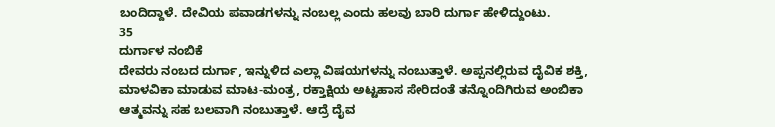ಬಂದಿದ್ದಾಳೆ. ದೇವಿಯ ಪವಾಡಗಳನ್ನು ನಂಬಲ್ಲ ಎಂದು ಹಲವು ಬಾರಿ ದುರ್ಗಾ ಹೇಳಿದ್ದುಂಟು.
35
ದುರ್ಗಾಳ ನಂಬಿಕೆ
ದೇವರು ನಂಬದ ದುರ್ಗಾ, ಇನ್ನುಳಿದ ಎಲ್ಲಾ ವಿಷಯಗಳನ್ನು ನಂಬುತ್ತಾಳೆ. ಅಪ್ಪನಲ್ಲಿರುವ ದೈವಿಕ ಶಕ್ತಿ, ಮಾಳವಿಕಾ ಮಾಡುವ ಮಾಟ-ಮಂತ್ರ, ರಕ್ತಾಕ್ಷಿಯ ಅಟ್ಟಹಾಸ ಸೇರಿದಂತೆ ತನ್ನೊಂದಿಗಿರುವ ಅಂಬಿಕಾ ಆತ್ಮವನ್ನು ಸಹ ಬಲವಾಗಿ ನಂಬುತ್ತಾಳೆ. ಆದ್ರೆ ದೈವ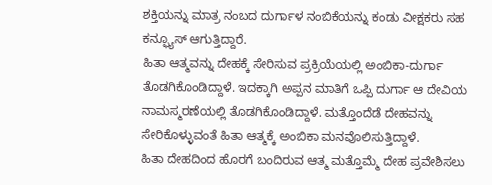ಶಕ್ತಿಯನ್ನು ಮಾತ್ರ ನಂಬದ ದುರ್ಗಾಳ ನಂಬಿಕೆಯನ್ನು ಕಂಡು ವೀಕ್ಷಕರು ಸಹ ಕನ್ಫ್ಯೂಸ್ ಆಗುತ್ತಿದ್ದಾರೆ.
ಹಿತಾ ಆತ್ಮವನ್ನು ದೇಹಕ್ಕೆ ಸೇರಿಸುವ ಪ್ರಕ್ರಿಯೆಯಲ್ಲಿ ಅಂಬಿಕಾ-ದುರ್ಗಾ ತೊಡಗಿಕೊಂಡಿದ್ದಾಳೆ. ಇದಕ್ಕಾಗಿ ಅಪ್ಪನ ಮಾತಿಗೆ ಒಪ್ಪಿ ದುರ್ಗಾ ಆ ದೇವಿಯ ನಾಮಸ್ಮರಣೆಯಲ್ಲಿ ತೊಡಗಿಕೊಂಡಿದ್ದಾಳೆ. ಮತ್ತೊಂದೆಡೆ ದೇಹವನ್ನು ಸೇರಿಕೊಳ್ಳುವಂತೆ ಹಿತಾ ಆತ್ಮಕ್ಕೆ ಅಂಬಿಕಾ ಮನವೊಲಿಸುತ್ತಿದ್ದಾಳೆ.
ಹಿತಾ ದೇಹದಿಂದ ಹೊರಗೆ ಬಂದಿರುವ ಆತ್ಮ ಮತ್ತೊಮ್ಮೆ ದೇಹ ಪ್ರವೇಶಿಸಲು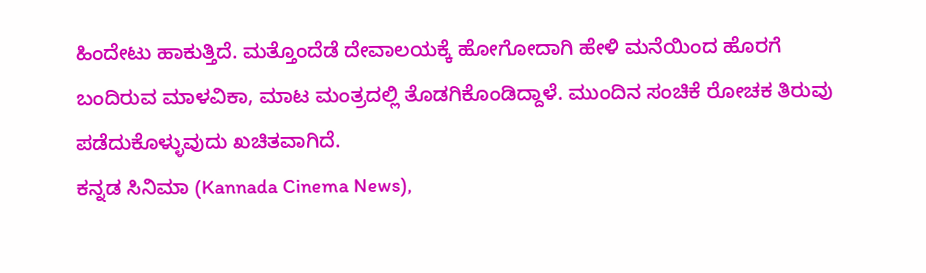ಹಿಂದೇಟು ಹಾಕುತ್ತಿದೆ. ಮತ್ತೊಂದೆಡೆ ದೇವಾಲಯಕ್ಕೆ ಹೋಗೋದಾಗಿ ಹೇಳಿ ಮನೆಯಿಂದ ಹೊರಗೆ ಬಂದಿರುವ ಮಾಳವಿಕಾ, ಮಾಟ ಮಂತ್ರದಲ್ಲಿ ತೊಡಗಿಕೊಂಡಿದ್ದಾಳೆ. ಮುಂದಿನ ಸಂಚಿಕೆ ರೋಚಕ ತಿರುವು ಪಡೆದುಕೊಳ್ಳುವುದು ಖಚಿತವಾಗಿದೆ.
ಕನ್ನಡ ಸಿನಿಮಾ (Kannada Cinema News),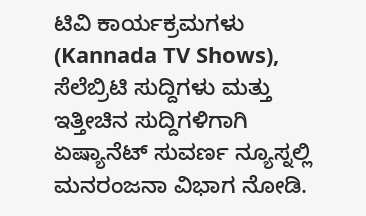ಟಿವಿ ಕಾರ್ಯಕ್ರಮಗಳು (Kannada TV Shows), ಸೆಲೆಬ್ರಿಟಿ ಸುದ್ದಿಗಳು ಮತ್ತು ಇತ್ತೀಚಿನ ಸುದ್ದಿಗಳಿಗಾಗಿ ಏಷ್ಯಾನೆಟ್ ಸುವರ್ಣ ನ್ಯೂಸ್ನಲ್ಲಿ ಮನರಂಜನಾ ವಿಭಾಗ ನೋಡಿ.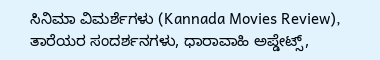ಸಿನಿಮಾ ವಿಮರ್ಶೆಗಳು (Kannada Movies Review), ತಾರೆಯರ ಸಂದರ್ಶನಗಳು, ಧಾರಾವಾಹಿ ಅಪ್ಡೇಟ್ಸ್,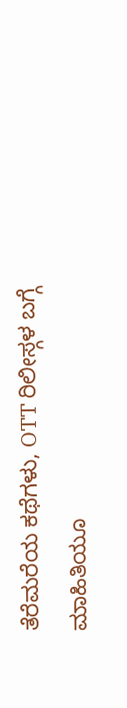ತೆರೆಮರೆಯ ಕಥೆಗಳು, OTT ರಿಲೀಸ್ಗಳ ಬಗ್ಗೆ ಮಾಹಿತಿಯೂ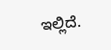ಇಲ್ಲಿದೆ.